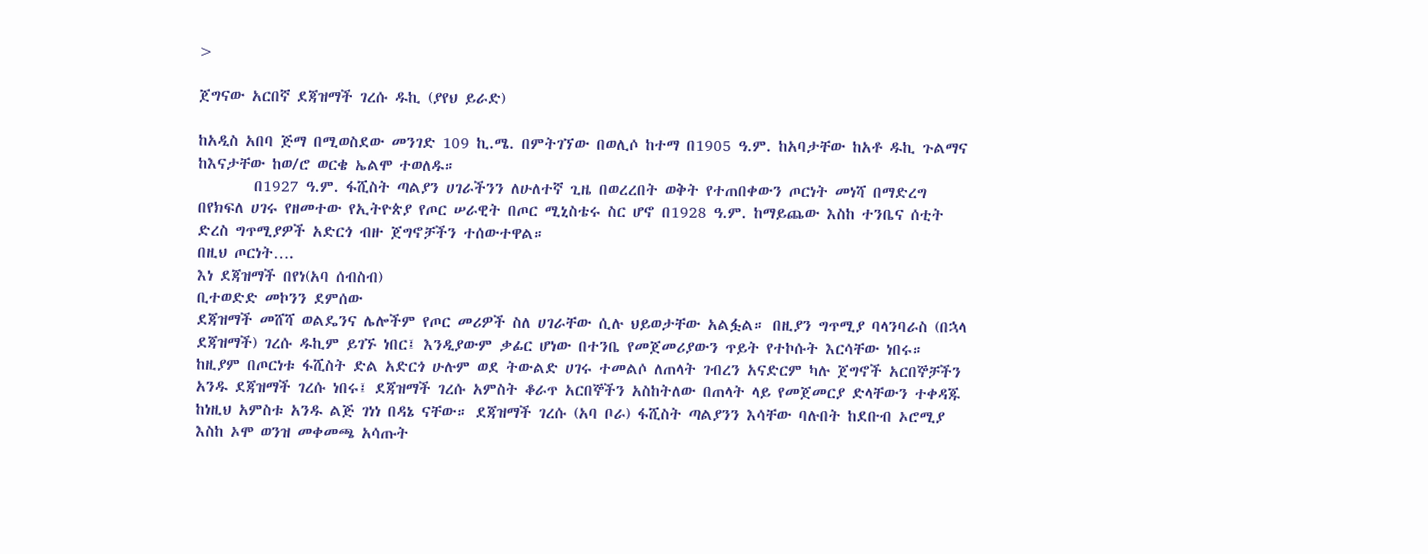>

ጀግናው አርበኛ ደጃዝማች ገረሱ ዱኪ (ያየህ ይራድ)

ከአዲስ አበባ ጅማ በሚወስደው መንገድ 109 ኪ.ሜ. በምትገኘው በወሊሶ ከተማ በ1905 ዓ.ም. ከአባታቸው ከአቶ ዱኪ ጉልማና ከእናታቸው ከወ/ሮ ወርቄ ኤልሞ ተወለዱ።
        በ1927 ዓ.ም. ፋሺስት ጣልያን ሀገራችንን ለሁለተኛ ጊዜ በወረረበት ወቅት የተጠበቀውን ጦርነት መነሻ በማድረግ በየክፍለ ሀገሩ የዘመተው የኢትዮጵያ የጦር ሠራዊት በጦር ሚኒስቴሩ ስር ሆኖ በ1928 ዓ.ም. ከማይጨው እስከ ተንቤና ሰቲት ድረስ ግጥሚያዎች አድርጎ ብዙ ጀግኖቻችን ተሰውተዋል።
በዚህ ጦርነት….
እነ ደጃዝማች በየነ(አባ ሰብስብ)
ቢተወድድ መኮንን ደምሰው
ደጃዝማች መሸሻ ወልዴንና ሌሎችም የጦር መሪዎች ስለ ሀገራቸው ሲሉ ህይወታቸው አልፏል። በዚያን ግጥሚያ ባላንባራስ (በኋላ ደጃዝማች) ገረሱ ዱኪም ይገኙ ነበር፤ እንዲያውም ቃፊር ሆነው በተንቤ የመጀመሪያውን ጥይት የተኮሱት እርሳቸው ነበሩ።
ከዚያም በጦርነቱ ፋሺስት ድል አድርጎ ሁሉም ወደ ትውልድ ሀገሩ ተመልሶ ለጠላት ገብረን አናድርም ካሉ ጀግኖች አርበኞቻችን አንዱ ደጃዝማች ገረሱ ነበሩ፤ ደጃዝማች ገረሱ አምስት ቆራጥ አርበኞችን አስከትለው በጠላት ላይ የመጀመርያ ድላቸውን ተቀዳጁ ከነዚህ አምስቱ አንዱ ልጅ ገነነ በዳኔ ናቸው። ደጃዝማች ገረሱ (አባ ቦራ) ፋሺስት ጣልያንን እሳቸው ባሉበት ከደቡብ ኦሮሚያ እስከ ኦሞ ወንዝ መቀመጫ አሳጡት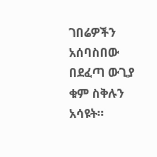ገበሬዎችን አሰባስበው በደፈጣ ውጊያ ቁም ስቅሉን አሳዩት።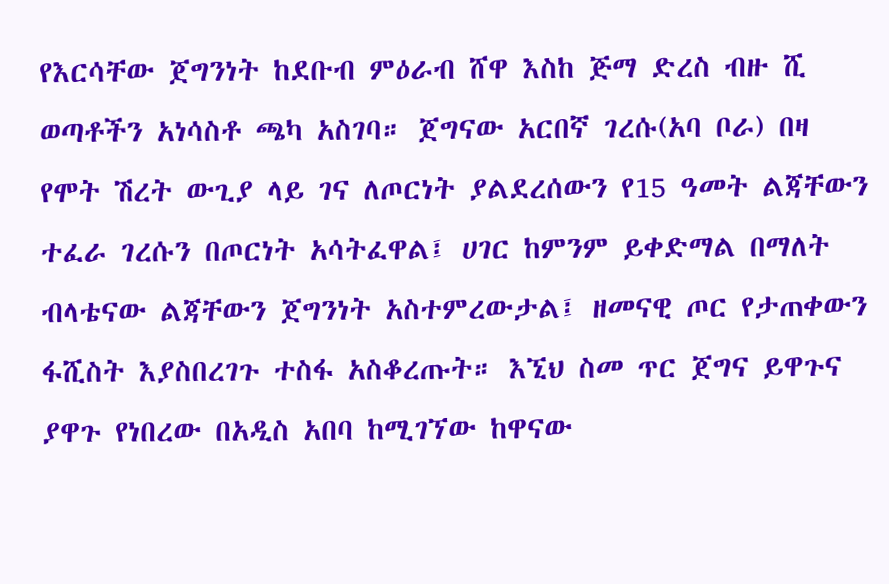የእርሳቸው ጀግንነት ከደቡብ ምዕራብ ሸዋ እስከ ጅማ ድረስ ብዙ ሺ ወጣቶችን አነሳስቶ ጫካ አስገባ። ጀግናው አርበኛ ገረሱ(አባ ቦራ) በዛ የሞት ሽረት ውጊያ ላይ ገና ለጦርነት ያልደረሰውን የ15 ዓመት ልጃቸውን ተፈራ ገረሱን በጦርነት አሳትፈዋል፤ ሀገር ከምንም ይቀድማል በማለት ብላቴናው ልጃቸውን ጀግንነት አስተምረውታል፤ ዘመናዊ ጦር የታጠቀውን ፋሺስት እያስበረገጉ ተስፋ አስቆረጡት። እኚህ ስመ ጥር ጀግና ይዋጉና ያዋጉ የነበረው በአዲስ አበባ ከሚገኘው ከዋናው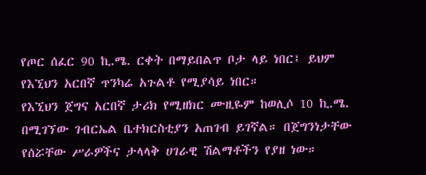የጦር ሰፈር 90 ኪ.ሜ. ርቀት በማይበልጥ ቦታ ላይ ነበር፤ ይህም የእኚህን አርበኛ ጥንካሬ አጉልቶ የሚያሳይ ነበር።
የእኚህን ጀግና አርበኛ ታሪክ የሚዘክር ሙዚዬም ከወሊሶ 10 ኪ.ሜ. በሚገኘው ገብርኤል ቤተክርስቲያን አጠገብ ይገኛል። በጀግንነታቸው የሰሯቸው ሥራዎችና ታላላቅ ሀገራዊ ሽልማቶችን የያዘ ነው።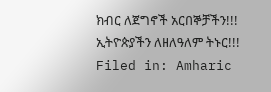ክብር ለጀግኖች አርበኞቻችን!!!
ኢትዮጵያችን ለዘለዓለም ትኑር!!!
Filed in: Amharic